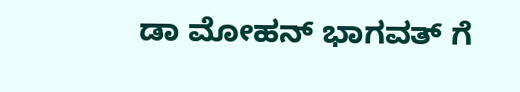ಡಾ ಮೋಹನ್ ಭಾಗವತ್ ಗೆ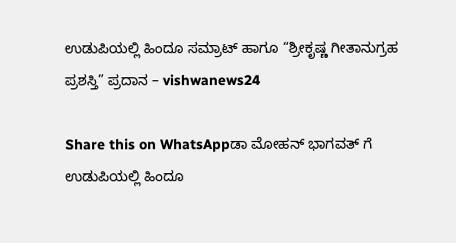ಉಡುಪಿಯಲ್ಲಿ ಹಿಂದೂ ಸಮ್ರಾಟ್ ಹಾಗೂ “ಶ್ರೀಕೃಷ್ಣ ಗೀತಾನುಗ್ರಹ ಪ್ರಶಸ್ತಿ” ಪ್ರದಾನ – vishwanews24

Share this on WhatsAppಡಾ ಮೋಹನ್ ಭಾಗವತ್ ಗೆ ಉಡುಪಿಯಲ್ಲಿ ಹಿಂದೂ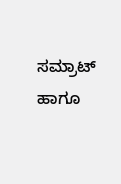ಸಮ್ರಾಟ್ ಹಾಗೂ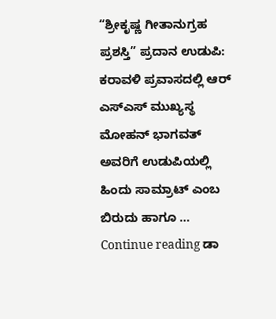“ಶ್ರೀಕೃಷ್ಣ ಗೀತಾನುಗ್ರಹ ಪ್ರಶಸ್ತಿ” ಪ್ರದಾನ ಉಡುಪಿ: ಕರಾವಳಿ ಪ್ರವಾಸದಲ್ಲಿ ಆರ್ ಎಸ್ಎಸ್ ಮುಖ್ಯಸ್ಥ ಮೋಹನ್ ಭಾಗವತ್ ಅವರಿಗೆ ಉಡುಪಿಯಲ್ಲಿ ಹಿಂದು ಸಾಮ್ರಾಟ್ ಎಂಬ ಬಿರುದು ಹಾಗೂ … Continue reading ಡಾ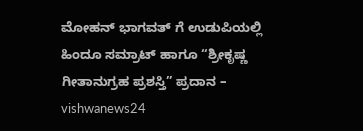ಮೋಹನ್ ಭಾಗವತ್ ಗೆ ಉಡುಪಿಯಲ್ಲಿ ಹಿಂದೂ ಸಮ್ರಾಟ್ ಹಾಗೂ “ಶ್ರೀಕೃಷ್ಣ ಗೀತಾನುಗ್ರಹ ಪ್ರಶಸ್ತಿ” ಪ್ರದಾನ – vishwanews24